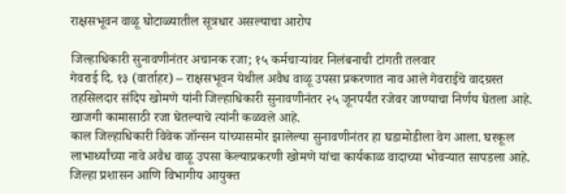राक्षसभूवन वाळू घोटाळ्यातील सूत्रधार असल्याचा आरोप

जिल्हाधिकारी सुनावणीनंतर अचानक रजा; १५ कर्मचाऱ्यांवर निलंबनाची टांगती तलवार
गेवराई दि. १३ (वार्ताहर) – राक्षसभूवन येथील अवैध वाळू उपसा प्रकरणात नाव आले गेवराईचे वादग्रस्त तहसिलदार संदिप खोमणे यांनी जिल्हाधिकारी सुनावणीनंतर २५ जूनपर्यंत रजेवर जाण्याचा निर्णय घेतला आहे. खाजगी कामासाठी रजा घेतल्याचे त्यांनी कळवले आहे.
काल जिल्हाधिकारी विवेक जॉन्सन यांच्यासमोर झालेल्या सुनावणीनंतर हा घडामोडीला वेग आला. घरकूल लाभार्थ्यांच्या नावे अवैध वाळू उपसा केल्याप्रकरणी खोमणे यांचा कार्यकाळ वादाच्या भोवऱ्यात सापडला आहे. जिल्हा प्रशासन आणि विभागीय आयुक्त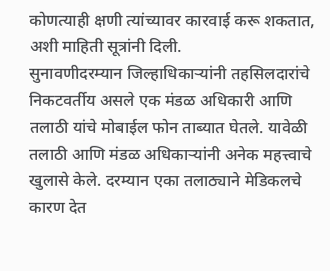कोणत्याही क्षणी त्यांच्यावर कारवाई करू शकतात, अशी माहिती सूत्रांनी दिली.
सुनावणीदरम्यान जिल्हाधिकाऱ्यांनी तहसिलदारांचे निकटवर्तीय असले एक मंडळ अधिकारी आणि तलाठी यांचे मोबाईल फोन ताब्यात घेतले. यावेळी तलाठी आणि मंडळ अधिकाऱ्यांनी अनेक महत्त्वाचे खुलासे केले. दरम्यान एका तलाठ्याने मेडिकलचे कारण देत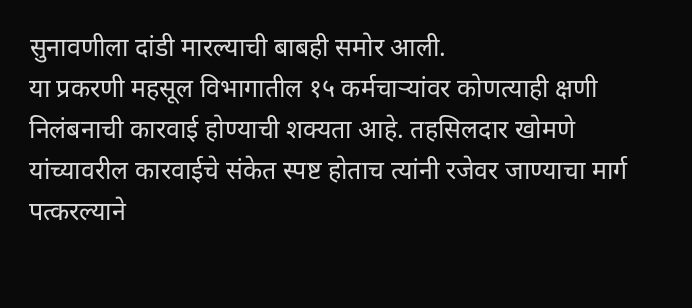सुनावणीला दांडी मारल्याची बाबही समोर आली.
या प्रकरणी महसूल विभागातील १५ कर्मचाऱ्यांवर कोणत्याही क्षणी निलंबनाची कारवाई होण्याची शक्यता आहे. तहसिलदार खोमणे यांच्यावरील कारवाईचे संकेत स्पष्ट होताच त्यांनी रजेवर जाण्याचा मार्ग पत्करल्याने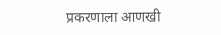प्रकरणाला आणखी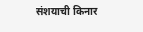संशयाची किनार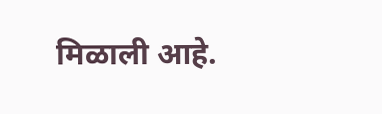मिळाली आहे.